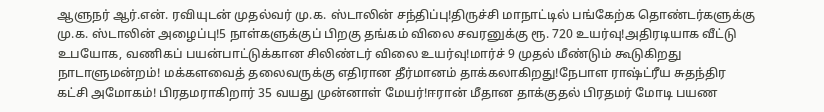ஆளுநர் ஆர்.என். ரவியுடன் முதல்வர் மு.க. ஸ்டாலின் சந்திப்பு!திருச்சி மாநாட்டில் பங்கேற்க தொண்டர்களுக்கு மு.க. ஸ்டாலின் அழைப்பு!5 நாள்களுக்குப் பிறகு தங்கம் விலை சவரனுக்கு ரூ. 720 உயர்வு!அதிரடியாக வீட்டு உபயோக, வணிகப் பயன்பாட்டுக்கான சிலிண்டர் விலை உயர்வு!மார்ச் 9 முதல் மீண்டும் கூடுகிறது நாடாளுமன்றம்! மக்களவைத் தலைவருக்கு எதிரான தீர்மானம் தாக்கலாகிறது!நேபாள ராஷ்ட்ரீய சுதந்திர கட்சி அமோகம்! பிரதமராகிறார் 35 வயது முன்னாள் மேயர்!ஈரான் மீதான தாக்குதல் பிரதமர் மோடி பயண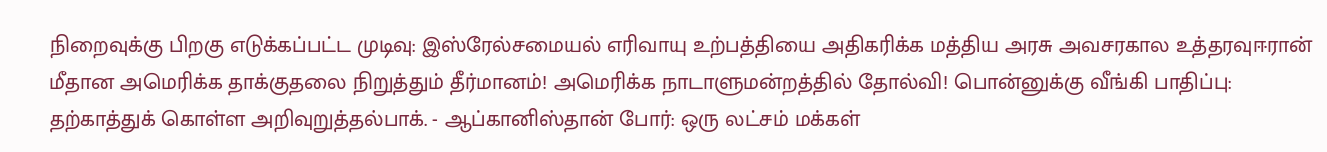நிறைவுக்கு பிறகு எடுக்கப்பட்ட முடிவு: இஸ்ரேல்சமையல் எரிவாயு உற்பத்தியை அதிகரிக்க மத்திய அரசு அவசரகால உத்தரவுஈரான் மீதான அமெரிக்க தாக்குதலை நிறுத்தும் தீர்மானம்! அமெரிக்க நாடாளுமன்றத்தில் தோல்வி! பொன்னுக்கு வீங்கி பாதிப்பு: தற்காத்துக் கொள்ள அறிவுறுத்தல்பாக். - ஆப்கானிஸ்தான் போர்: ஒரு லட்சம் மக்கள்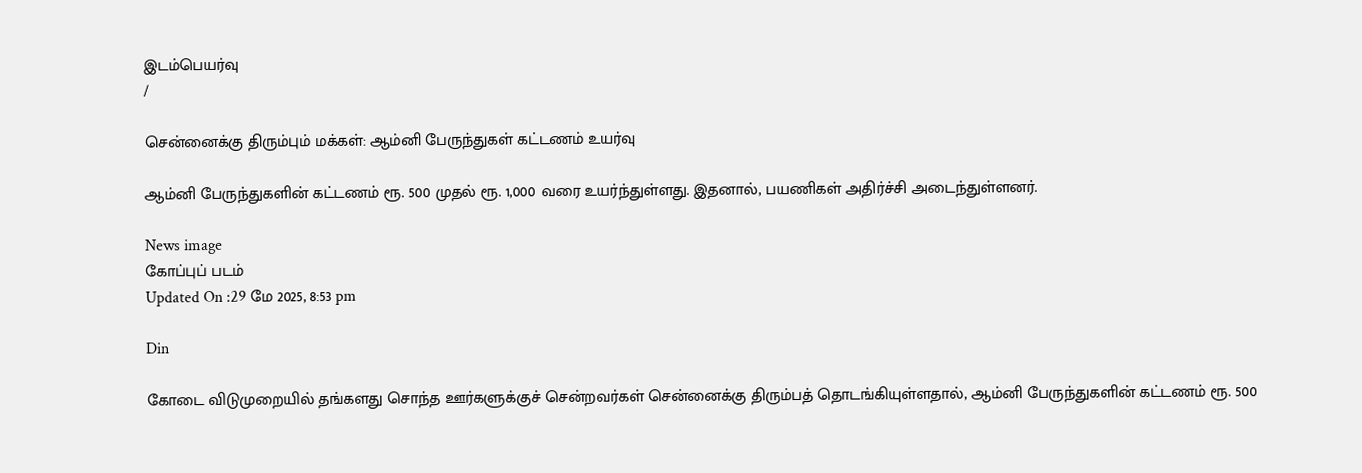இடம்பெயர்வு
/

சென்னைக்கு திரும்பும் மக்கள்: ஆம்னி பேருந்துகள் கட்டணம் உயர்வு

ஆம்னி பேருந்துகளின் கட்டணம் ரூ. 500 முதல் ரூ. 1,000 வரை உயர்ந்துள்ளது. இதனால், பயணிகள் அதிர்ச்சி அடைந்துள்ளனர்.

News image
கோப்புப் படம்
Updated On :29 மே 2025, 8:53 pm

Din

கோடை விடுமுறையில் தங்களது சொந்த ஊர்களுக்குச் சென்றவர்கள் சென்னைக்கு திரும்பத் தொடங்கியுள்ளதால், ஆம்னி பேருந்துகளின் கட்டணம் ரூ. 500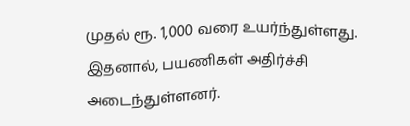முதல் ரூ. 1,000 வரை உயர்ந்துள்ளது. இதனால், பயணிகள் அதிர்ச்சி அடைந்துள்ளனர்.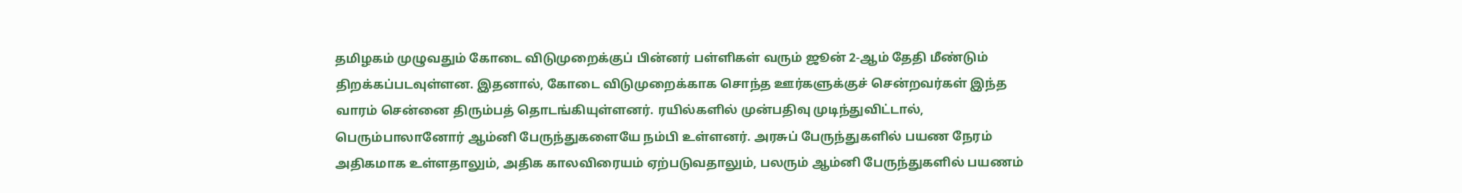தமிழகம் முழுவதும் கோடை விடுமுறைக்குப் பின்னர் பள்ளிகள் வரும் ஜூன் 2-ஆம் தேதி மீண்டும் திறக்கப்படவுள்ளன. இதனால், கோடை விடுமுறைக்காக சொந்த ஊர்களுக்குச் சென்றவர்கள் இந்த வாரம் சென்னை திரும்பத் தொடங்கியுள்ளனர். ரயில்களில் முன்பதிவு முடிந்துவிட்டால், பெரும்பாலானோர் ஆம்னி பேருந்துகளையே நம்பி உள்ளனர். அரசுப் பேருந்துகளில் பயண நேரம் அதிகமாக உள்ளதாலும், அதிக காலவிரையம் ஏற்படுவதாலும், பலரும் ஆம்னி பேருந்துகளில் பயணம்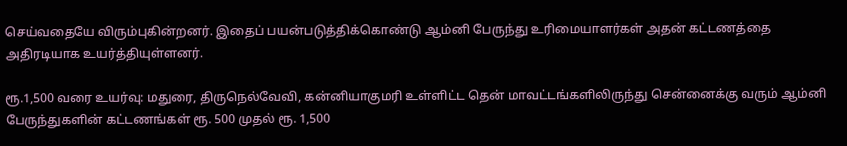செய்வதையே விரும்புகின்றனர். இதைப் பயன்படுத்திக்கொண்டு ஆம்னி பேருந்து உரிமையாளர்கள் அதன் கட்டணத்தை அதிரடியாக உயர்த்தியுள்ளனர்.

ரூ.1,500 வரை உயர்வு: மதுரை, திருநெல்வேவி, கன்னியாகுமரி உள்ளிட்ட தென் மாவட்டங்களிலிருந்து சென்னைக்கு வரும் ஆம்னி பேருந்துகளின் கட்டணங்கள் ரூ. 500 முதல் ரூ. 1,500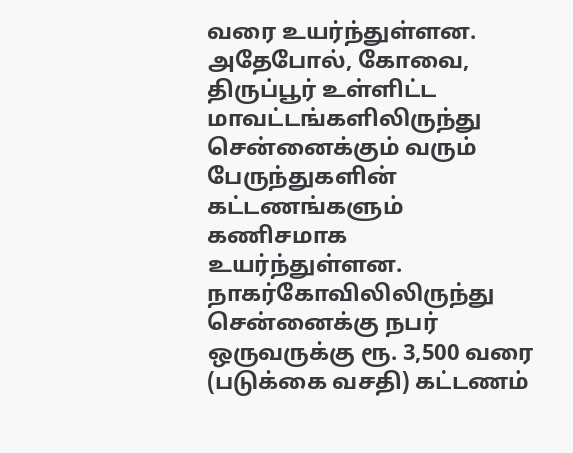வரை உயர்ந்துள்ளன. அதேபோல், கோவை, திருப்பூர் உள்ளிட்ட மாவட்டங்களிலிருந்து சென்னைக்கும் வரும் பேருந்துகளின் கட்டணங்களும் கணிசமாக உயர்ந்துள்ளன. நாகர்கோவிலிலிருந்து சென்னைக்கு நபர் ஒருவருக்கு ரூ. 3,500 வரை (படுக்கை வசதி) கட்டணம்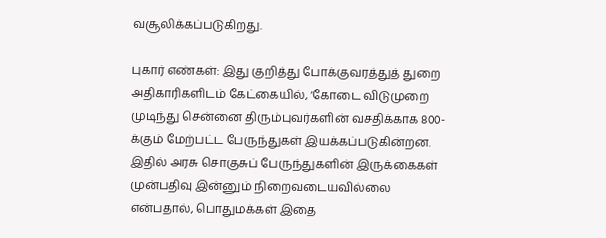வசூலிக்கப்படுகிறது.

புகார் எண்கள்: இது குறித்து போக்குவரத்துத் துறை அதிகாரிகளிடம் கேட்கையில், ‘கோடை விடுமுறை முடிந்து சென்னை திரும்புவர்களின் வசதிக்காக 800-க்கும் மேற்பட்ட பேருந்துகள் இயக்கப்படுகின்றன. இதில் அரசு சொகுசுப் பேருந்துகளின் இருக்கைகள் முன்பதிவு இன்னும் நிறைவடையவில்லை என்பதால், பொதுமக்கள் இதை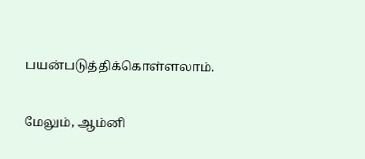பயன்படுத்திக்கொள்ளலாம்.

மேலும், ஆம்னி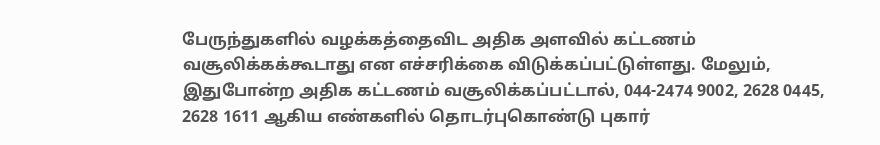பேருந்துகளில் வழக்கத்தைவிட அதிக அளவில் கட்டணம் வசூலிக்கக்கூடாது என எச்சரிக்கை விடுக்கப்பட்டுள்ளது. மேலும், இதுபோன்ற அதிக கட்டணம் வசூலிக்கப்பட்டால், 044-2474 9002, 2628 0445, 2628 1611 ஆகிய எண்களில் தொடர்புகொண்டு புகார்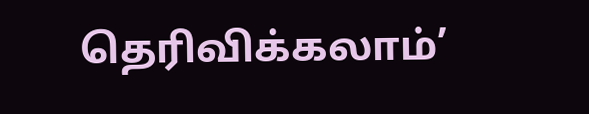தெரிவிக்கலாம்’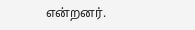என்றனர்.